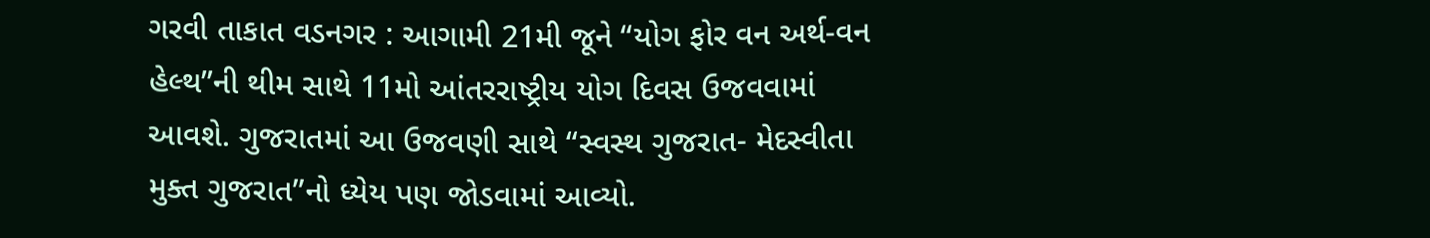ગરવી તાકાત વડનગર : આગામી 21મી જૂને “યોગ ફોર વન અર્થ-વન હેલ્થ”ની થીમ સાથે 11મો આંતરરાષ્ટ્રીય યોગ દિવસ ઉજવવામાં આવશે. ગુજરાતમાં આ ઉજવણી સાથે “સ્વસ્થ ગુજરાત- મેદસ્વીતા મુક્ત ગુજરાત”નો ધ્યેય પણ જોડવામાં આવ્યો.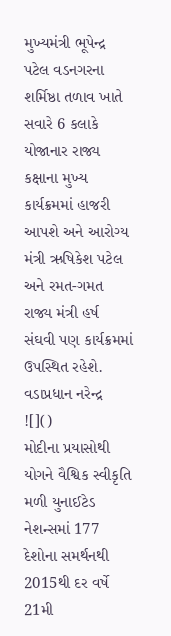મુખ્યમંત્રી ભૂપેન્દ્ર પટેલ વડનગરના શર્મિષ્ઠા તળાવ ખાતે સવારે 6 કલાકે યોજાનાર રાજ્ય કક્ષાના મુખ્ય કાર્યક્રમમાં હાજરી આપશે અને આરોગ્ય મંત્રી ઋષિકેશ પટેલ અને રમત-ગમત રાજ્ય મંત્રી હર્ષ સંઘવી પણ કાર્યક્રમમાં ઉપસ્થિત રહેશે.
વડાપ્રધાન નરેન્દ્ર
![]()
મોદીના પ્રયાસોથી યોગને વૈશ્વિક સ્વીકૃતિ મળી યુનાઈટેડ નેશન્સમાં 177 દેશોના સમર્થનથી 2015થી દર વર્ષે 21મી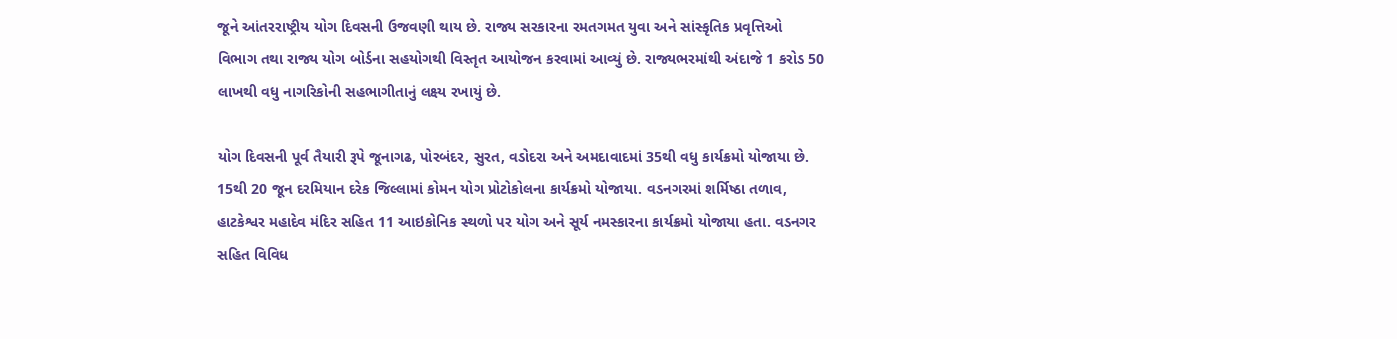જૂને આંતરરાષ્ટ્રીય યોગ દિવસની ઉજવણી થાય છે. રાજ્ય સરકારના રમતગમત યુવા અને સાંસ્કૃતિક પ્રવૃત્તિઓ વિભાગ તથા રાજ્ય યોગ બોર્ડના સહયોગથી વિસ્તૃત આયોજન કરવામાં આવ્યું છે. રાજ્યભરમાંથી અંદાજે 1 કરોડ 50 લાખથી વધુ નાગરિકોની સહભાગીતાનું લક્ષ્ય રખાયું છે.

યોગ દિવસની પૂર્વ તૈયારી રૂપે જૂનાગઢ, પોરબંદર, સુરત, વડોદરા અને અમદાવાદમાં 35થી વધુ કાર્યક્રમો યોજાયા છે. 15થી 20 જૂન દરમિયાન દરેક જિલ્લામાં કોમન યોગ પ્રોટોકોલના કાર્યક્રમો યોજાયા. વડનગરમાં શર્મિષ્ઠા તળાવ, હાટકેશ્વર મહાદેવ મંદિર સહિત 11 આઇકોનિક સ્થળો પર યોગ અને સૂર્ય નમસ્કારના કાર્યક્રમો યોજાયા હતા. વડનગર સહિત વિવિધ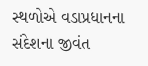સ્થળોએ વડાપ્રધાનના સંદેશના જીવંત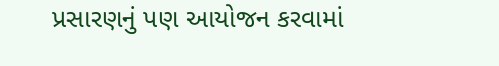પ્રસારણનું પણ આયોજન કરવામાં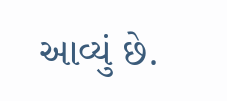આવ્યું છે.